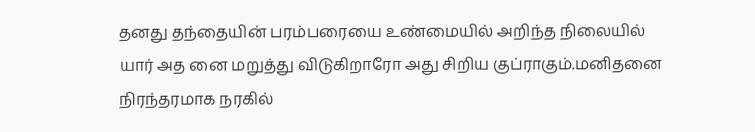தனது தந்தையின் பரம்பரையை உண்மையில் அறிந்த நிலையில் யார் அத னை மறுத்து விடுகிறாரோ அது சிறிய குப்ராகும்.மனிதனை நிரந்தரமாக நரகில்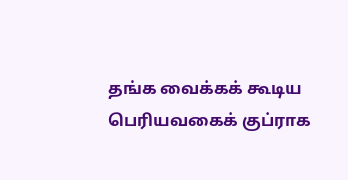தங்க வைக்கக் கூடிய பெரியவகைக் குப்ராக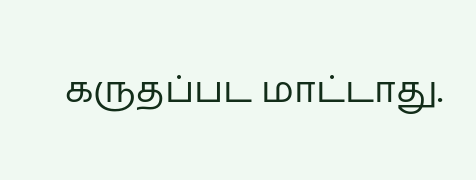கருதப்பட மாட்டாது.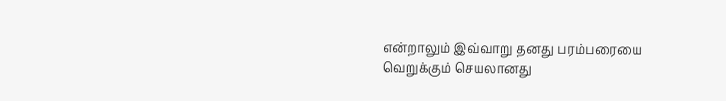என்றாலும் இவ்வாறு தனது பரம்பரையை வெறுக்கும் செயலானது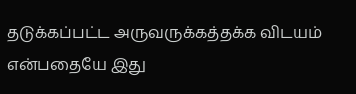தடுக்கப்பட்ட அருவருக்கத்தக்க விடயம் என்பதையே இது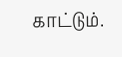காட்டும்.